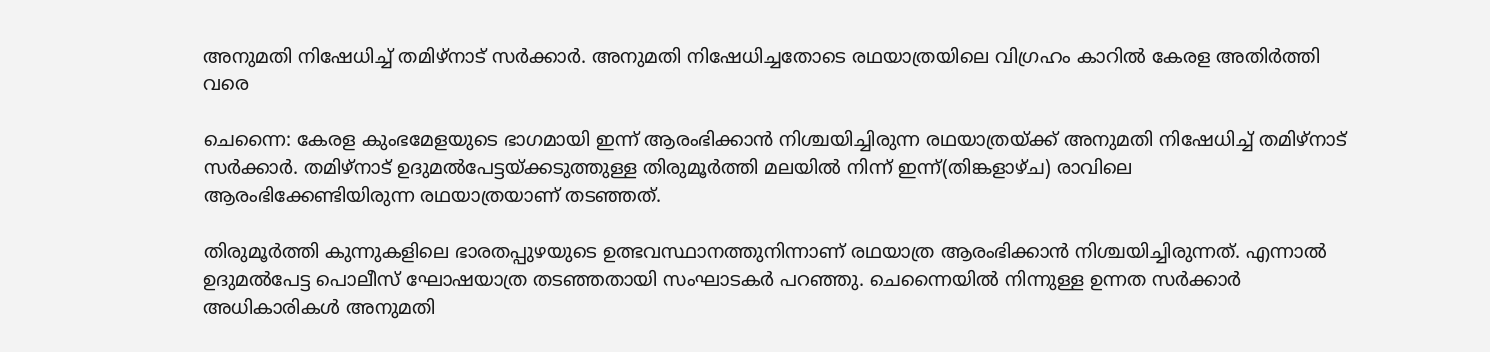അനുമതി നിഷേധിച്ച് തമിഴ്നാട് സർക്കാർ. അനുമതി നിഷേധിച്ചതോടെ രഥയാത്രയിലെ വിഗ്രഹം കാറിൽ കേരള അതിർത്തി വരെ

ചെന്നൈ: കേരള കുംഭമേളയുടെ ഭാഗമായി ഇന്ന് ആരംഭിക്കാൻ നിശ്ചയിച്ചിരുന്ന രഥയാത്രയ്ക്ക് അനുമതി നിഷേധിച്ച് തമിഴ്നാട് സർക്കാർ. തമിഴ്നാട് ഉദുമൽപേട്ടയ്ക്കടുത്തുള്ള തിരുമൂർത്തി മലയിൽ നിന്ന് ഇന്ന്(തിങ്കളാഴ്ച) രാവിലെ ആരംഭിക്കേണ്ടിയിരുന്ന രഥയാത്രയാണ് തടഞ്ഞത്.

തിരുമൂർത്തി കുന്നുകളിലെ ഭാരതപ്പുഴയുടെ ഉത്ഭവസ്ഥാനത്തുനിന്നാണ് രഥയാത്ര ആരംഭിക്കാൻ നിശ്ചയിച്ചിരുന്നത്. എന്നാല്‍ ഉദുമൽപേട്ട പൊലീസ് ഘോഷയാത്ര തടഞ്ഞതായി സംഘാടകർ പറഞ്ഞു. ചെന്നൈയിൽ നിന്നുള്ള ഉന്നത സർക്കാർ അധികാരികൾ അനുമതി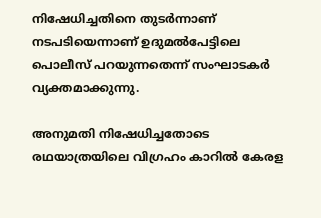നിഷേധിച്ചതിനെ തുടര്‍ന്നാണ് നടപടിയെന്നാണ് ഉദുമൽപേട്ടിലെ പൊലീസ് പറയുന്നതെന്ന് സംഘാടകർ വ്യക്തമാക്കുന്നു.

അനുമതി നിഷേധിച്ചതോടെ രഥയാത്രയിലെ വിഗ്രഹം കാറിൽ കേരള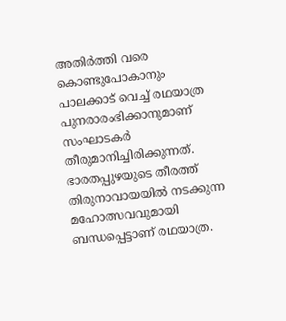അതിർത്തി വരെ കൊണ്ടുപോകാനും പാലക്കാട് വെച്ച് രഥയാത്ര പുനരാരംഭിക്കാനുമാണ് സംഘാടകർ തീരുമാനിച്ചിരിക്കുന്നത്. ഭാരതപ്പുഴയുടെ തീരത്ത് തിരുനാവായയിൽ നടക്കുന്ന മഹോത്സവവുമായി ബന്ധപ്പെട്ടാണ് രഥയാത്ര.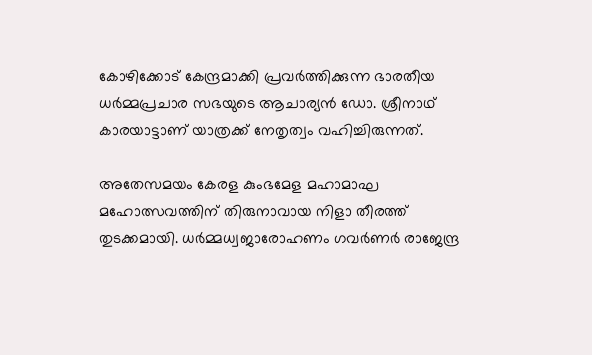കോഴിക്കോട് കേന്ദ്രമാക്കി പ്രവ‍ർത്തിക്കുന്ന ഭാരതീയ ധർമ്മപ്രചാര സഭയുടെ ആചാര്യൻ ഡോ. ശ്രീനാഥ് കാരയാട്ടാണ് യാത്രക്ക് നേതൃത്വം വഹിച്ചിരുന്നത്.

അതേസമയം കേരള കുംഭമേള മഹാമാഘ മഹോത്സവത്തിന് തിരുനാവായ നിളാ തീരത്ത് തുടക്കമായി. ധര്‍മ്മധ്വജാരോഹണം ഗവര്‍ണര്‍ രാജേന്ദ്ര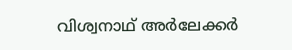വിശ്വനാഥ് അര്‍ലേക്കര്‍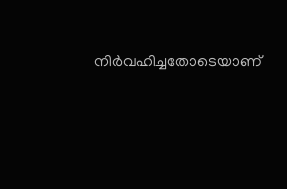നിര്‍വഹിച്ചതോടെയാണ്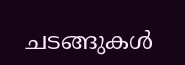ചടങ്ങുകള്‍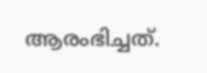ആരംഭിച്ചത്.